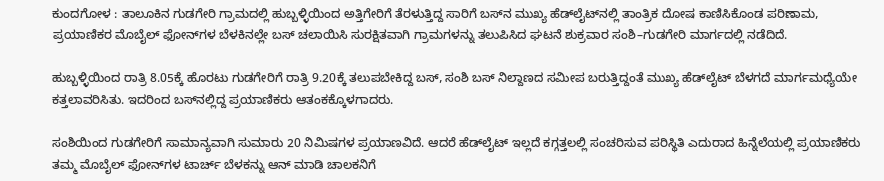ಕುಂದಗೋಳ : ತಾಲೂಕಿನ ಗುಡಗೇರಿ ಗ್ರಾಮದಲ್ಲಿ ಹುಬ್ಬಳ್ಳಿಯಿಂದ ಅತ್ತಿಗೇರಿಗೆ ತೆರಳುತ್ತಿದ್ದ ಸಾರಿಗೆ ಬಸ್‌ನ ಮುಖ್ಯ ಹೆಡ್‌ಲೈಟ್‌ನಲ್ಲಿ ತಾಂತ್ರಿಕ ದೋಷ ಕಾಣಿಸಿಕೊಂಡ ಪರಿಣಾಮ, ಪ್ರಯಾಣಿಕರ ಮೊಬೈಲ್ ಫೋನ್‌ಗಳ ಬೆಳಕಿನಲ್ಲೇ ಬಸ್ ಚಲಾಯಿಸಿ ಸುರಕ್ಷಿತವಾಗಿ ಗ್ರಾಮಗಳನ್ನು ತಲುಪಿಸಿದ ಘಟನೆ ಶುಕ್ರವಾರ ಸಂಶಿ–ಗುಡಗೇರಿ ಮಾರ್ಗದಲ್ಲಿ ನಡೆದಿದೆ.

ಹುಬ್ಬಳ್ಳಿಯಿಂದ ರಾತ್ರಿ 8.05ಕ್ಕೆ ಹೊರಟು ಗುಡಗೇರಿಗೆ ರಾತ್ರಿ 9.20ಕ್ಕೆ ತಲುಪಬೇಕಿದ್ದ ಬಸ್, ಸಂಶಿ ಬಸ್ ನಿಲ್ದಾಣದ ಸಮೀಪ ಬರುತ್ತಿದ್ದಂತೆ ಮುಖ್ಯ ಹೆಡ್‌ಲೈಟ್ ಬೆಳಗದೆ ಮಾರ್ಗಮಧ್ಯೆಯೇ ಕತ್ತಲಾವರಿಸಿತು. ಇದರಿಂದ ಬಸ್‌ನಲ್ಲಿದ್ದ ಪ್ರಯಾಣಿಕರು ಆತಂಕಕ್ಕೊಳಗಾದರು.

ಸಂಶಿಯಿಂದ ಗುಡಗೇರಿಗೆ ಸಾಮಾನ್ಯವಾಗಿ ಸುಮಾರು 20 ನಿಮಿಷಗಳ ಪ್ರಯಾಣವಿದೆ. ಆದರೆ ಹೆಡ್‌ಲೈಟ್ ಇಲ್ಲದೆ ಕಗ್ಗತ್ತಲಲ್ಲಿ ಸಂಚರಿಸುವ ಪರಿಸ್ಥಿತಿ ಎದುರಾದ ಹಿನ್ನೆಲೆಯಲ್ಲಿ ಪ್ರಯಾಣಿಕರು ತಮ್ಮ ಮೊಬೈಲ್ ಫೋನ್‌ಗಳ ಟಾರ್ಚ್ ಬೆಳಕನ್ನು ಆನ್ ಮಾಡಿ ಚಾಲಕನಿಗೆ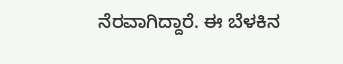ನೆರವಾಗಿದ್ದಾರೆ. ಈ ಬೆಳಕಿನ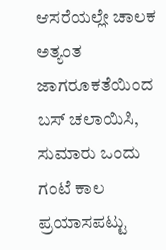ಆಸರೆಯಲ್ಲೇ ಚಾಲಕ ಅತ್ಯಂತ ಜಾಗರೂಕತೆಯಿಂದ ಬಸ್ ಚಲಾಯಿಸಿ, ಸುಮಾರು ಒಂದು ಗಂಟೆ ಕಾಲ ಪ್ರಯಾಸಪಟ್ಟು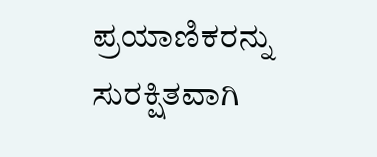ಪ್ರಯಾಣಿಕರನ್ನು ಸುರಕ್ಷಿತವಾಗಿ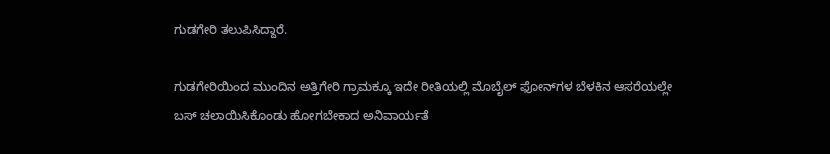ಗುಡಗೇರಿ ತಲುಪಿಸಿದ್ದಾರೆ.

ಗುಡಗೇರಿಯಿಂದ ಮುಂದಿನ ಅತ್ತಿಗೇರಿ ಗ್ರಾಮಕ್ಕೂ ಇದೇ ರೀತಿಯಲ್ಲಿ ಮೊಬೈಲ್ ಫೋನ್‌ಗಳ ಬೆಳಕಿನ ಆಸರೆಯಲ್ಲೇ ಬಸ್ ಚಲಾಯಿಸಿಕೊಂಡು ಹೋಗಬೇಕಾದ ಅನಿವಾರ್ಯತೆ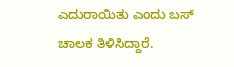ಎದುರಾಯಿತು ಎಂದು ಬಸ್ ಚಾಲಕ ತಿಳಿಸಿದ್ದಾರೆ.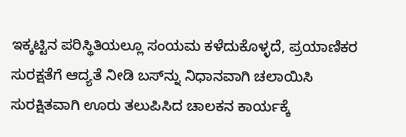ಇಕ್ಕಟ್ಟಿನ ಪರಿಸ್ಥಿತಿಯಲ್ಲೂ ಸಂಯಮ ಕಳೆದುಕೊಳ್ಳದೆ, ಪ್ರಯಾಣಿಕರ ಸುರಕ್ಷತೆಗೆ ಆದ್ಯತೆ ನೀಡಿ ಬಸ್‌ನ್ನು ನಿಧಾನವಾಗಿ ಚಲಾಯಿಸಿ ಸುರಕ್ಷಿತವಾಗಿ ಊರು ತಲುಪಿಸಿದ ಚಾಲಕನ ಕಾರ್ಯಕ್ಕೆ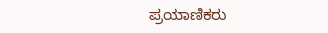ಪ್ರಯಾಣಿಕರು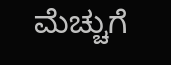ಮೆಚ್ಚುಗೆ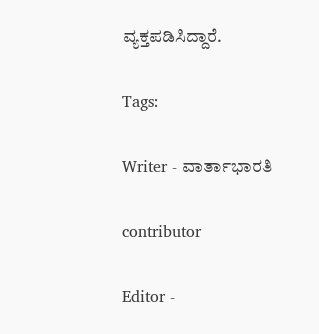ವ್ಯಕ್ತಪಡಿಸಿದ್ದಾರೆ.

Tags:

Writer - ವಾರ್ತಾಭಾರತಿ

contributor

Editor -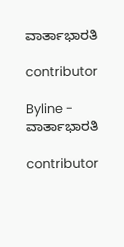ವಾರ್ತಾಭಾರತಿ

contributor

Byline - ವಾರ್ತಾಭಾರತಿ

contributor